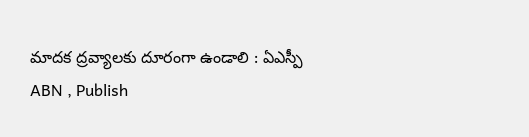మాదక ద్రవ్యాలకు దూరంగా ఉండాలి : ఏఎస్పీ
ABN , Publish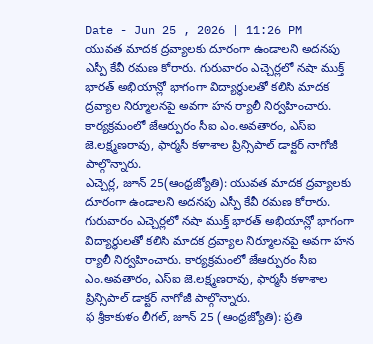Date - Jun 25 , 2026 | 11:26 PM
యువత మాదక ద్రవ్యాలకు దూరంగా ఉండాలని అదనపు ఎస్పీ కేవీ రమణ కోరారు. గురువారం ఎచ్చెర్లలో నషా ముక్త్ భారత్ అభియాన్లో భాగంగా విద్యార్థులతో కలిసి మాదక ద్రవ్యాల నిర్మూలనపై అవగా హన ర్యాలీ నిర్వహించారు. కార్యక్రమంలో జేఆర్పురం సీఐ ఎం.అవతారం, ఎస్ఐ జె.లక్ష్మణరావు, ఫార్మసీ కళాశాల ప్రిన్సిపాల్ డాక్టర్ నాగోజీ పాల్గొన్నారు.
ఎచ్చెర్ల, జూన్ 25(ఆంధ్రజ్యోతి): యువత మాదక ద్రవ్యాలకు దూరంగా ఉండాలని అదనపు ఎస్పీ కేవీ రమణ కోరారు. గురువారం ఎచ్చెర్లలో నషా ముక్త్ భారత్ అభియాన్లో భాగంగా విద్యార్థులతో కలిసి మాదక ద్రవ్యాల నిర్మూలనపై అవగా హన ర్యాలీ నిర్వహించారు. కార్యక్రమంలో జేఆర్పురం సీఐ ఎం.అవతారం, ఎస్ఐ జె.లక్ష్మణరావు, ఫార్మసీ కళాశాల ప్రిన్సిపాల్ డాక్టర్ నాగోజీ పాల్గొన్నారు.
ఫ శ్రీకాకుళం లీగల్, జూన్ 25 (ఆంధ్రజ్యోతి): ప్రతి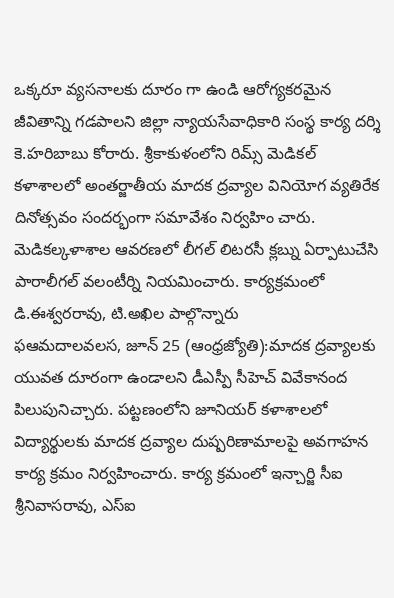ఒక్కరూ వ్యసనాలకు దూరం గా ఉండి ఆరోగ్యకరమైన జీవితాన్ని గడపాలని జిల్లా న్యాయసేవాధికారి సంస్థ కార్య దర్శి కె.హరిబాబు కోరారు. శ్రీకాకుళంలోని రిమ్స్ మెడికల్ కళాశాలలో అంతర్జాతీయ మాదక ద్రవ్యాల వినియోగ వ్యతిరేక దినోత్సవం సందర్భంగా సమావేశం నిర్వహిం చారు. మెడికల్కళాశాల ఆవరణలో లీగల్ లిటరసీ క్లబ్ను ఏర్పాటుచేసి పారాలీగల్ వలంటీర్ని నియమించారు. కార్యక్రమంలో డి.ఈశ్వరరావు, టి.అఖిల పాల్గొన్నారు
ఫఆమదాలవలస, జూన్ 25 (ఆంధ్రజ్యోతి):మాదక ద్రవ్యాలకు యువత దూరంగా ఉండాలని డీఎస్పీ సీహెచ్ వివేకానంద పిలుపునిచ్చారు. పట్టణంలోని జూనియర్ కళాశాలలో విద్యార్థులకు మాదక ద్రవ్యాల దుష్పరిణామాలపై అవగాహన కార్య క్రమం నిర్వహించారు. కార్య క్రమంలో ఇన్చార్జి సీఐ శ్రీనివాసరావు, ఎస్ఐ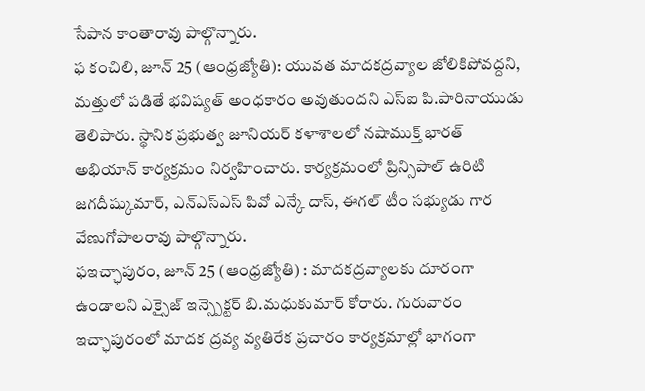సేపాన కాంతారావు పాల్గొన్నారు.
ఫ కంచిలి, జూన్ 25 (ఆంధ్రజ్యోతి): యువత మాదకద్రవ్యాల జోలికిపోవద్దని, మత్తులో పడితే భవిష్యత్ అంధకారం అవుతుందని ఎస్ఐ పి.పారినాయుడు తెలిపారు. స్థానిక ప్రభుత్వ జూనియర్ కళాశాలలో నషాముక్త్ భారత్ అభియాన్ కార్యక్రమం నిర్వహించారు. కార్యక్రమంలో ప్రిన్సిపాల్ ఉరిటి జగదీష్కుమార్, ఎన్ఎస్ఎస్ పివో ఎన్కే దాస్, ఈగల్ టీం సభ్యుడు గార వేణుగోపాలరావు పాల్గొన్నారు.
ఫఇచ్ఛాపురం, జూన్ 25 (ఆంధ్రజ్యోతి) : మాదకద్రవ్యాలకు దూరంగా ఉండాలని ఎక్సైజ్ ఇన్స్పెక్టర్ బి.మధుకుమార్ కోరారు. గురువారం ఇచ్ఛాపురంలో మాదక ద్రవ్య వ్యతిరేక ప్రచారం కార్యక్రమాల్లో భాగంగా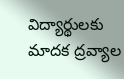విద్యార్థులకు మాదక ద్రవ్యాల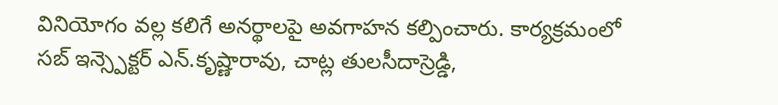వినియోగం వల్ల కలిగే అనర్థాలపై అవగాహన కల్పించారు. కార్యక్రమంలో సబ్ ఇన్స్పెక్టర్ ఎన్.కృష్ణారావు, చాట్ల తులసీదాస్రెడ్డి,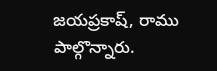జయప్రకాష్, రాము పాల్గొన్నారు.